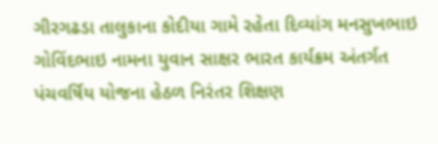ગીરગઢડા તાલુકાના કોદીયા ગામે રહેતા દિવ્યાંગ મનસુખભાઇ ગોવિંદભાઇ નામના યુવાન સાક્ષર ભારત કાર્યક્રમ અંતર્ગત પંચવર્ષિય યોજના હેઠળ નિરંતર શિક્ષણ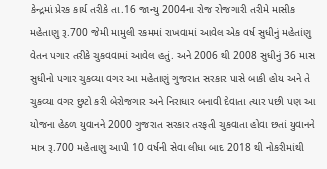કેન્દ્રમાં પ્રેરક કાર્ય તરીકે તા.16 જાન્યુ 2004ના રોજ રોજગારી તરીમે માસીક મહેતાણુ રૂ.700 જેમી મામુલી રકમમાં રાખવામાં આવેલ એક વર્ષ સુધીનું મહેતાંણુ વેતન પગાર તરીકે ચુકવવામાં આવેલ હતું. અને 2006 થી 2008 સુધીનું 36 માસ સુધીનો પગાર ચુકવ્યા વગર આ મહેતાણું ગુજરાત સરકાર પાસે બાકી હોય અને તે ચુકવ્યા વગર છુટો કરી બેરોજગાર અને નિરાધાર બનાવી દેવાતા ત્યાર પછી પણ આ યોજના હેઠળ યુવાનને 2000 ગુજરાત સરકાર તરફતી ચુકવાતા હોવા છતાં યુવાનને માત્ર રૂ.700 મહેતાણુ આપી 10 વર્ષની સેવા લીધા બાદ 2018 થી નોકરીમાંથી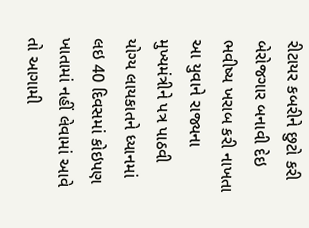રીટાયર કબરીને છુટો કરી બેરોજગાર બનાવી દેઇ ભવીષ્ય ખરાબ કરી નાખતા આ યુવાને રાજ્યના મુખ્યમંત્રીને પત્ર પાઠવી યોગ્ય લાયકાતને ધ્યાનમાં લઇ 40 દિવસમાં કોઇપણ ખાતામાં નહીં લેવામાં આવે તો આગામી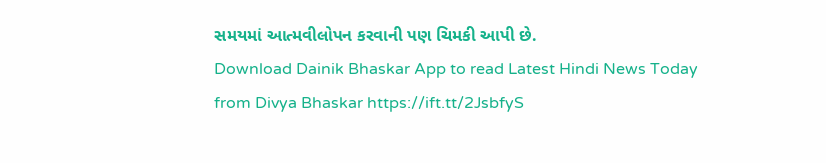સમયમાં આત્મવીલોપન કરવાની પણ ચિમકી આપી છે.
Download Dainik Bhaskar App to read Latest Hindi News Today
from Divya Bhaskar https://ift.tt/2JsbfyS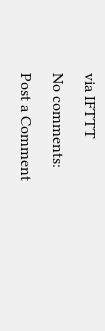via IFTTT
No comments:
Post a Comment